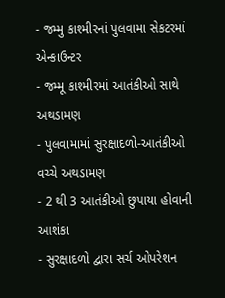- જમ્મુ કાશ્મીરનાં પુલવામા સેકટરમાં એન્કાઉન્ટર
- જમ્મૂ કાશ્મીરમાં આતંકીઓ સાથે અથડામણ
- પુલવામામાં સુરક્ષાદળો-આતંકીઓ વચ્ચે અથડામણ
- 2 થી 3 આતંકીઓ છુપાયા હોવાની આશંકા
- સુરક્ષાદળો દ્વારા સર્ચ ઓપરેશન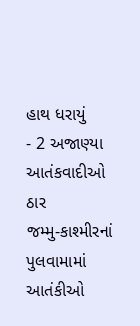હાથ ધરાયું
- 2 અજાણ્યા આતંકવાદીઓ ઠાર
જમ્મુ-કાશ્મીરનાં પુલવામામાં આતંકીઓ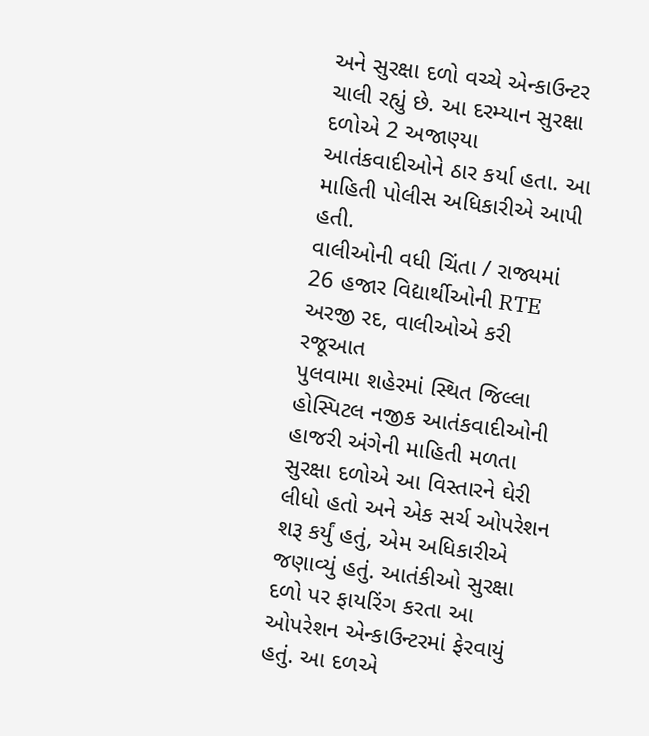અને સુરક્ષા દળો વચ્ચે એન્કાઉન્ટર ચાલી રહ્યું છે. આ દરમ્યાન સુરક્ષા દળોએ 2 અજાણ્યા આતંકવાદીઓને ઠાર કર્યા હતા. આ માહિતી પોલીસ અધિકારીએ આપી હતી.
વાલીઓની વધી ચિંતા / રાજ્યમાં 26 હજાર વિદ્યાર્થીઓની RTE અરજી રદ, વાલીઓએ કરી રજૂઆત
પુલવામા શહેરમાં સ્થિત જિલ્લા હોસ્પિટલ નજીક આતંકવાદીઓની હાજરી અંગેની માહિતી મળતા સુરક્ષા દળોએ આ વિસ્તારને ઘેરી લીધો હતો અને એક સર્ચ ઓપરેશન શરૂ કર્યું હતું, એમ અધિકારીએ જણાવ્યું હતું. આતંકીઓ સુરક્ષા દળો પર ફાયરિંગ કરતા આ ઓપરેશન એન્કાઉન્ટરમાં ફેરવાયું હતું. આ દળએ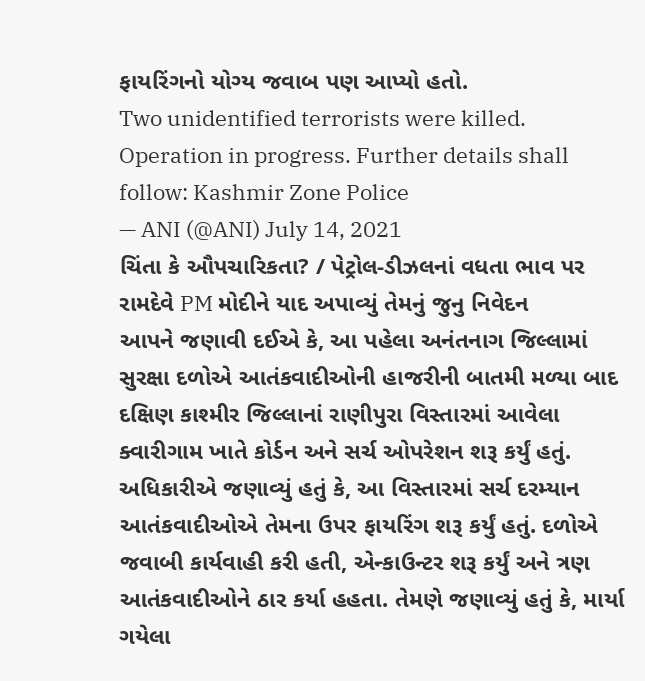ફાયરિંગનો યોગ્ય જવાબ પણ આપ્યો હતો.
Two unidentified terrorists were killed. Operation in progress. Further details shall follow: Kashmir Zone Police
— ANI (@ANI) July 14, 2021
ચિંતા કે ઔપચારિકતા? / પેટ્રોલ-ડીઝલનાં વધતા ભાવ પર રામદેવે PM મોદીને યાદ અપાવ્યું તેમનું જુનુ નિવેદન
આપને જણાવી દઈએ કે, આ પહેલા અનંતનાગ જિલ્લામાં સુરક્ષા દળોએ આતંકવાદીઓની હાજરીની બાતમી મળ્યા બાદ દક્ષિણ કાશ્મીર જિલ્લાનાં રાણીપુરા વિસ્તારમાં આવેલા ક્વારીગામ ખાતે કોર્ડન અને સર્ચ ઓપરેશન શરૂ કર્યું હતું. અધિકારીએ જણાવ્યું હતું કે, આ વિસ્તારમાં સર્ચ દરમ્યાન આતંકવાદીઓએ તેમના ઉપર ફાયરિંગ શરૂ કર્યું હતું. દળોએ જવાબી કાર્યવાહી કરી હતી, એન્કાઉન્ટર શરૂ કર્યું અને ત્રણ આતંકવાદીઓને ઠાર કર્યા હહતા. તેમણે જણાવ્યું હતું કે, માર્યા ગયેલા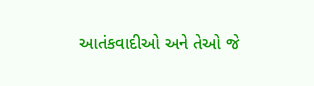આતંકવાદીઓ અને તેઓ જે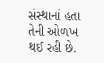સંસ્થાનાં હતા તેની ઓળખ થઈ રહી છે.